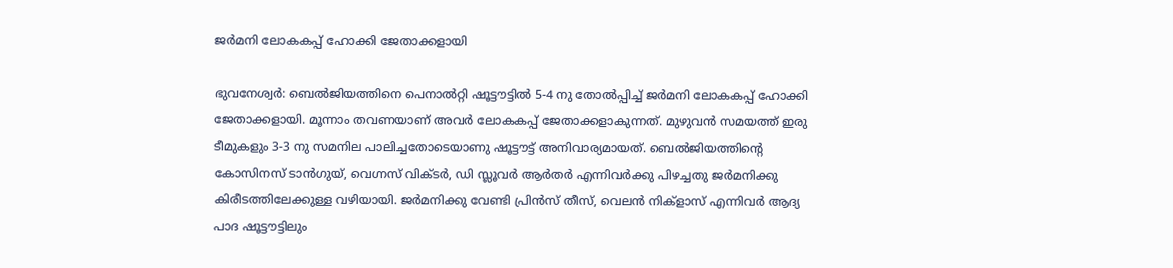ജര്‍മനി ലോകകപ്പ് ഹോക്കി ജേതാക്കളായി

ഭുവനേശ്വര്‍: ബെല്‍ജിയത്തിനെ പെനാല്‍റ്റി ഷൂട്ടൗട്ടില്‍ 5-4 നു തോല്‍പ്പിച്ച് ജര്‍മനി ലോകകപ്പ് ഹോക്കി ജേതാക്കളായി. മൂന്നാം തവണയാണ് അവര്‍ ലോകകപ്പ് ജേതാക്കളാകുന്നത്. മുഴുവന്‍ സമയത്ത് ഇരു ടീമുകളും 3-3 നു സമനില പാലിച്ചതോടെയാണു ഷൂട്ടൗട്ട് അനിവാര്യമായത്. ബെല്‍ജിയത്തിന്റെ കോസിനസ് ടാന്‍ഗുയ്, വെഗ്നസ് വിക്ടര്‍, ഡി സ്ലൂവര്‍ ആര്‍തര്‍ എന്നിവര്‍ക്കു പിഴച്ചതു ജര്‍മനിക്കു കിരീടത്തിലേക്കുള്ള വഴിയായി. ജര്‍മനിക്കു വേണ്ടി പ്രിന്‍സ് തീസ്, വെലന്‍ നിക്‌ളാസ് എന്നിവര്‍ ആദ്യ പാദ ഷൂട്ടൗട്ടിലും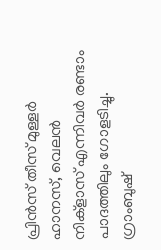പ്രിന്‍സ് തീസ് മുള്ളര്‍ ഹാനസ്, വെലന്‍ നിക്‌ളാസ് എന്നിവര്‍ രണ്ടാം പാദത്തിലും ഗോളടിച്ചു. ഗ്രാംബുഷ്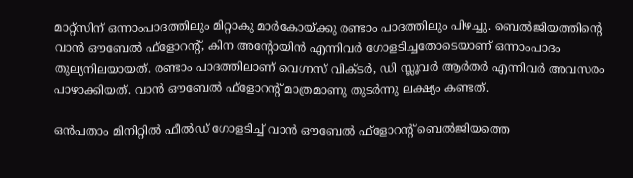മാറ്റ്‌സിന് ഒന്നാംപാദത്തിലും മിറ്റാകു മാര്‍കോയ്ക്കു രണ്ടാം പാദത്തിലും പിഴച്ചു. ബെല്‍ജിയത്തിന്റെ വാന്‍ ഔബേല്‍ ഫ്‌ളോറന്റ്, കിന അന്റോയിന്‍ എന്നിവര്‍ ഗോളടിച്ചതോടെയാണ് ഒന്നാംപാദം തുല്യനിലയായത്. രണ്ടാം പാദത്തിലാണ് വെഗ്നസ് വിക്ടര്‍, ഡി സ്ലൂവര്‍ ആര്‍തര്‍ എന്നിവര്‍ അവസരം പാഴാക്കിയത്. വാന്‍ ഔബേല്‍ ഫ്‌ളോറന്റ് മാത്രമാണു തുടര്‍ന്നു ലക്ഷ്യം കണ്ടത്.

ഒന്‍പതാം മിനിറ്റില്‍ ഫീല്‍ഡ് ഗോളടിച്ച് വാന്‍ ഔബേല്‍ ഫ്‌ളോറന്റ് ബെല്‍ജിയത്തെ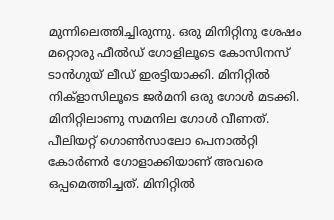മുന്നിലെത്തിച്ചിരുന്നു. ഒരു മിനിറ്റിനു ശേഷം മറ്റൊരു ഫീല്‍ഡ് ഗോളിലൂടെ കോസിനസ് ടാന്‍ഗുയ് ലീഡ് ഇരട്ടിയാക്കി. മിനിറ്റില്‍ നിക്‌ളാസിലൂടെ ജര്‍മനി ഒരു ഗോള്‍ മടക്കി. മിനിറ്റിലാണു സമനില ഗോള്‍ വീണത്. പീലിയറ്റ് ഗൊണ്‍സാലോ പെനാല്‍റ്റി കോര്‍ണര്‍ ഗോളാക്കിയാണ് അവരെ ഒപ്പമെത്തിച്ചത്. മിനിറ്റില്‍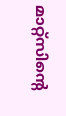മാറ്റ്‌സിന്റെ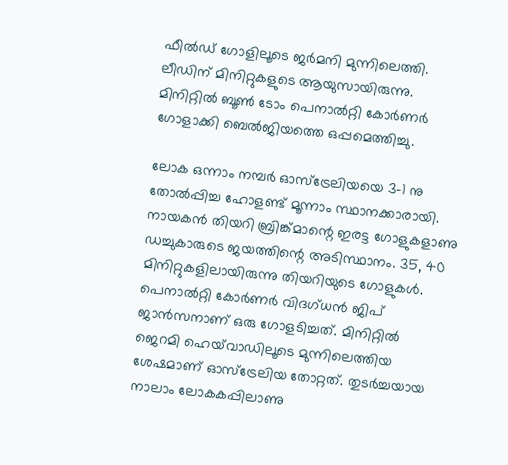ഫീല്‍ഡ് ഗോളിലൂടെ ജര്‍മനി മുന്നിലെത്തി. ലീഡിന് മിനിറ്റുകളുടെ ആയുസായിരുന്നു. മിനിറ്റില്‍ ബൂണ്‍ ടോം പെനാല്‍റ്റി കോര്‍ണര്‍ ഗോളാക്കി ബെല്‍ജിയത്തെ ഒപ്പമെത്തിച്ചു.

ലോക ഒന്നാം നമ്പര്‍ ഓസ്‌ട്രേലിയയെ 3-1 നു തോല്‍പ്പിച്ച ഹോളണ്ട് മൂന്നാം സ്ഥാനക്കാരായി. നായകന്‍ തിയറി ബ്രിങ്ക്മാന്റെ ഇരട്ട ഗോളുകളാണു ഡച്ചുകാരുടെ ജയത്തിന്റെ അടിസ്ഥാനം. 35, 40 മിനിറ്റുകളിലായിരുന്നു തിയറിയുടെ ഗോളുകള്‍. പെനാല്‍റ്റി കോര്‍ണര്‍ വിദഗ്ധന്‍ ജിപ് ജാന്‍സനാണ് ഒരു ഗോളടിച്ചത്. മിനിറ്റില്‍ ജെറമി ഹെയ്‌വാഡിലൂടെ മുന്നിലെത്തിയ ശേഷമാണ് ഓസ്‌ട്രേലിയ തോറ്റത്. തുടര്‍ച്ചയായ നാലാം ലോകകപ്പിലാണു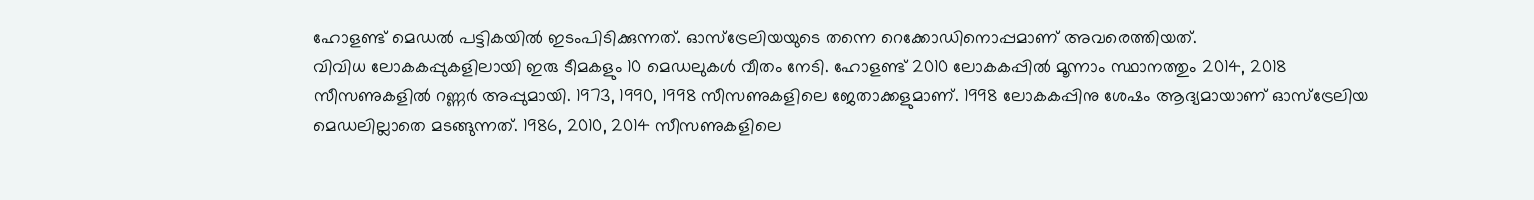ഹോളണ്ട് മെഡല്‍ പട്ടികയില്‍ ഇടംപിടിക്കുന്നത്. ഓസ്‌ട്രേലിയയുടെ തന്നെ റെക്കോഡിനൊപ്പമാണ് അവരെത്തിയത്.
വിവിധ ലോകകപ്പുകളിലായി ഇരു ടീമകളും 10 മെഡലുകള്‍ വീതം നേടി. ഹോളണ്ട് 2010 ലോകകപ്പില്‍ മൂന്നാം സ്ഥാനത്തും 2014, 2018 സീസണുകളില്‍ റണ്ണര്‍ അപ്പുമായി. 1973, 1990, 1998 സീസണുകളിലെ ജേതാക്കളുമാണ്. 1998 ലോകകപ്പിനു ശേഷം ആദ്യമായാണ് ഓസ്‌ട്രേലിയ മെഡലില്ലാതെ മടങ്ങുന്നത്. 1986, 2010, 2014 സീസണുകളിലെ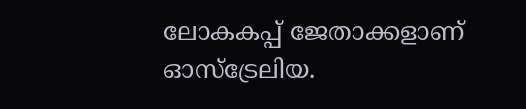ലോകകപ്പ് ജേതാക്കളാണ് ഓസ്‌ട്രേലിയ.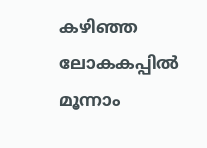കഴിഞ്ഞ ലോകകപ്പില്‍ മൂന്നാം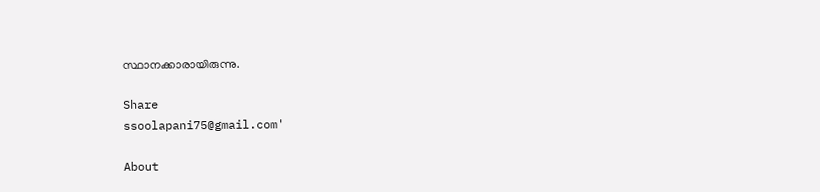സ്ഥാനക്കാരായിരുന്നു.

Share
ssoolapani75@gmail.com'

About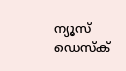ന്യൂസ് ഡെസ്ക്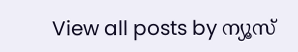View all posts by ന്യൂസ്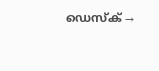ഡെസ്ക് →